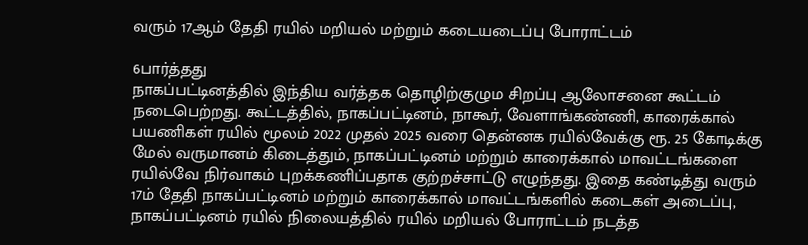வரும் 17ஆம் தேதி ரயில் மறியல் மற்றும் கடையடைப்பு போராட்டம்

6பார்த்தது
நாகப்பட்டினத்தில் இந்திய வர்த்தக தொழிற்குழும சிறப்பு ஆலோசனை கூட்டம் நடைபெற்றது. கூட்டத்தில், நாகப்பட்டினம், நாகூர், வேளாங்கண்ணி, காரைக்கால் பயணிகள் ரயில் மூலம் 2022 முதல் 2025 வரை தென்னக ரயில்வேக்கு ரூ. 25 கோடிக்கு மேல் வருமானம் கிடைத்தும், நாகப்பட்டினம் மற்றும் காரைக்கால் மாவட்டங்களை ரயில்வே நிர்வாகம் புறக்கணிப்பதாக குற்றச்சாட்டு எழுந்தது. இதை கண்டித்து வரும் 17ம் தேதி நாகப்பட்டினம் மற்றும் காரைக்கால் மாவட்டங்களில் கடைகள் அடைப்பு, நாகப்பட்டினம் ரயில் நிலையத்தில் ரயில் மறியல் போராட்டம் நடத்த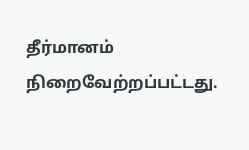தீர்மானம் நிறைவேற்றப்பட்டது.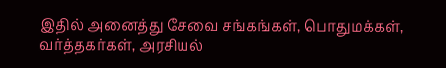இதில் அனைத்து சேவை சங்கங்கள், பொதுமக்கள், வர்த்தகர்கள், அரசியல்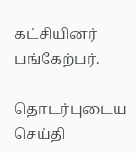கட்சியினர் பங்கேற்பர்.

தொடர்புடைய செய்தி